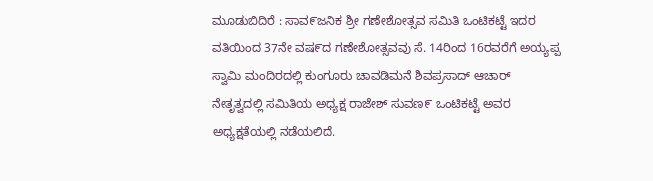ಮೂಡುಬಿದಿರೆ : ಸಾವ೯ಜನಿಕ ಶ್ರೀ ಗಣೇಶೋತ್ಸವ ಸಮಿತಿ ಒಂಟಿಕಟ್ಟೆ ಇದರ ವತಿಯಿಂದ 37ನೇ ವಷ೯ದ ಗಣೇಶೋತ್ಸವವು ಸೆ. 14ರಿಂದ 16ರವರೆಗೆ ಅಯ್ಯಪ್ಪ ಸ್ವಾಮಿ ಮಂದಿರದಲ್ಲಿ ಕುಂಗೂರು ಚಾವಡಿಮನೆ ಶಿವಪ್ರಸಾದ್ ಆಚಾರ್ ನೇತೃತ್ವದಲ್ಲಿ ಸಮಿತಿಯ ಅಧ್ಯಕ್ಷ ರಾಜೇಶ್ ಸುವಣ೯ ಒಂಟಿಕಟ್ಟೆ ಅವರ ಅಧ್ಯಕ್ಷತೆಯಲ್ಲಿ ನಡೆಯಲಿದೆ.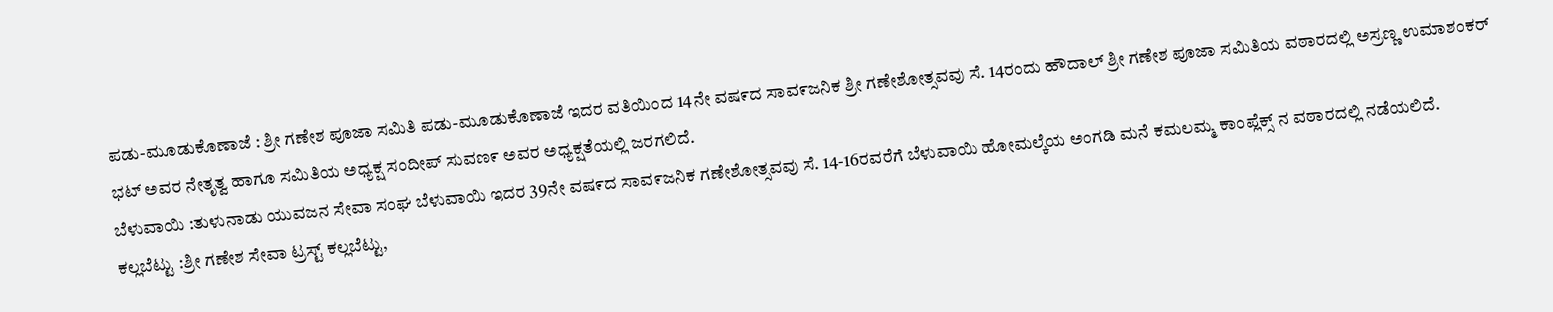ಪಡು-ಮೂಡುಕೊಣಾಜೆ : ಶ್ರೀ ಗಣೇಶ ಪೂಜಾ ಸಮಿತಿ ಪಡು-ಮೂಡುಕೊಣಾಜೆ ಇದರ ವತಿಯಿಂದ 14ನೇ ವಷ೯ದ ಸಾವ೯ಜನಿಕ ಶ್ರೀ ಗಣೇಶೋತ್ಸವವು ಸೆ. 14ರಂದು ಹೌದಾಲ್ ಶ್ರೀ ಗಣೇಶ ಪೂಜಾ ಸಮಿತಿಯ ವಠಾರದಲ್ಲಿ ಅಸ್ರಣ್ಣ ಉಮಾಶಂಕರ್ ಭಟ್ ಅವರ ನೇತೃತ್ವ ಹಾಗೂ ಸಮಿತಿಯ ಅಧ್ಯಕ್ಷ ಸಂದೀಪ್ ಸುವಣ೯ ಅವರ ಅಧ್ಯಕ್ಷತೆಯಲ್ಲಿ ಜರಗಲಿದೆ.
ಬೆಳುವಾಯಿ :ತುಳುನಾಡು ಯುವಜನ ಸೇವಾ ಸಂಘ ಬೆಳುವಾಯಿ ಇದರ 39ನೇ ವಷ೯ದ ಸಾವ೯ಜನಿಕ ಗಣೇಶೋತ್ಸವವು ಸೆ. 14-16ರವರೆಗೆ ಬೆಳುವಾಯಿ ಹೋಮಲ್ಕೆಯ ಅಂಗಡಿ ಮನೆ ಕಮಲಮ್ಮ ಕಾಂಪ್ಲೆಕ್ಸ್ ನ ವಠಾರದಲ್ಲಿ ನಡೆಯಲಿದೆ.
ಕಲ್ಲಬೆಟ್ಟು :ಶ್ರೀ ಗಣೇಶ ಸೇವಾ ಟ್ರಸ್ಟ್ ಕಲ್ಲಬೆಟ್ಟು,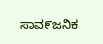ಸಾವ೯ಜನಿಕ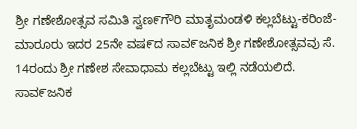ಶ್ರೀ ಗಣೇಶೋತ್ಸವ ಸಮಿತಿ ಸ್ವಣ೯ಗೌರಿ ಮಾತೃಮಂಡಳಿ ಕಲ್ಲಬೆಟ್ಟು-ಕರಿಂಜೆ-ಮಾರೂರು ಇದರ 25ನೇ ವಷ೯ದ ಸಾವ೯ಜನಿಕ ಶ್ರೀ ಗಣೇಶೋತ್ಸವವು ಸೆ. 14ರಂದು ಶ್ರೀ ಗಣೇಶ ಸೇವಾಧಾಮ ಕಲ್ಲಬೆಟ್ಟು ಇಲ್ಲಿ ನಡೆಯಲಿದೆ.
ಸಾವ೯ಜನಿಕ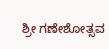ಶ್ರೀ ಗಣೇಶೋತ್ಸವ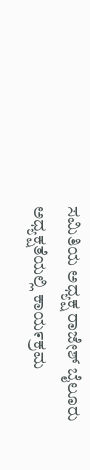ಸಮಿತಿಯ ಅಧ್ಯಕ್ಷ ರಾಜೇಶ್ ಬೈಲೂರು ಅಧ್ಯಕ್ಷತೆಯಲ್ಲಿ ಕಾಯ೯ಕ್ರಮ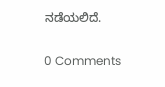ನಡೆಯಲಿದೆ.

0 Comments